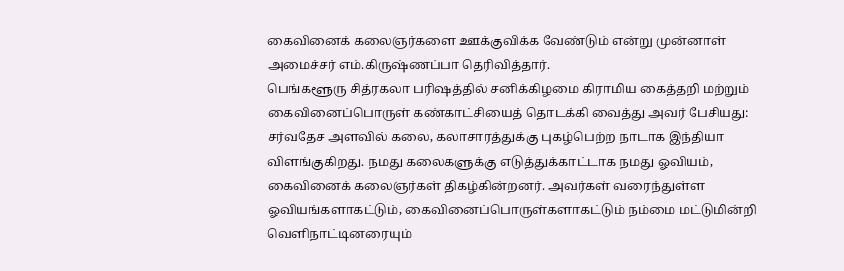கைவினைக் கலைஞர்களை ஊக்குவிக்க வேண்டும் என்று முன்னாள் அமைச்சர் எம்.கிருஷ்ணப்பா தெரிவித்தார்.
பெங்களூரு சித்ரகலா பரிஷத்தில் சனிக்கிழமை கிராமிய கைத்தறி மற்றும் கைவினைப்பொருள் கண்காட்சியைத் தொடக்கி வைத்து அவர் பேசியது: சர்வதேச அளவில் கலை, கலாசாரத்துக்கு புகழ்பெற்ற நாடாக இந்தியா விளங்குகிறது. நமது கலைகளுக்கு எடுத்துக்காட்டாக நமது ஓவியம், கைவினைக் கலைஞர்கள் திகழ்கின்றனர். அவர்கள் வரைந்துள்ள ஓவியங்களாகட்டும், கைவினைப்பொருள்களாகட்டும் நம்மை மட்டுமின்றி வெளிநாட்டினரையும்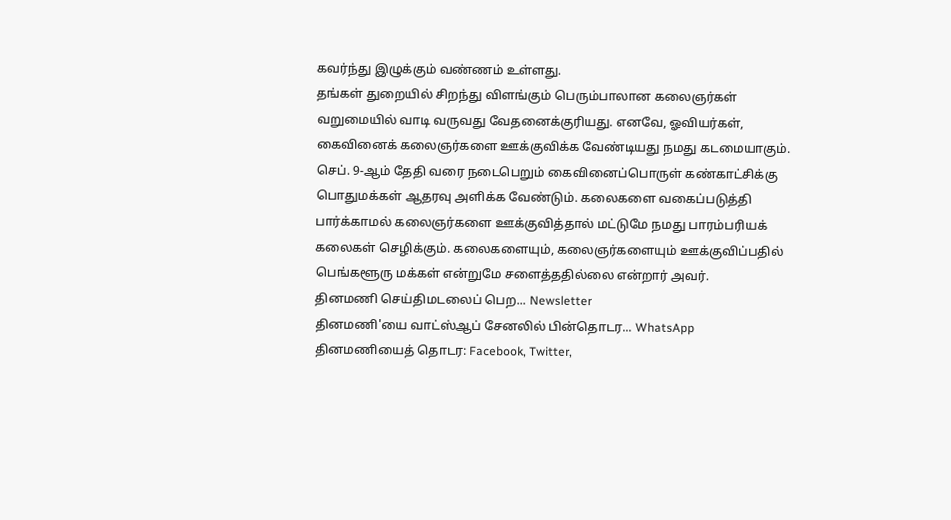கவர்ந்து இழுக்கும் வண்ணம் உள்ளது.
தங்கள் துறையில் சிறந்து விளங்கும் பெரும்பாலான கலைஞர்கள் வறுமையில் வாடி வருவது வேதனைக்குரியது. எனவே, ஓவியர்கள், கைவினைக் கலைஞர்களை ஊக்குவிக்க வேண்டியது நமது கடமையாகும்.
செப். 9-ஆம் தேதி வரை நடைபெறும் கைவினைப்பொருள் கண்காட்சிக்கு பொதுமக்கள் ஆதரவு அளிக்க வேண்டும். கலைகளை வகைப்படுத்தி பார்க்காமல் கலைஞர்களை ஊக்குவித்தால் மட்டுமே நமது பாரம்பரியக் கலைகள் செழிக்கும். கலைகளையும், கலைஞர்களையும் ஊக்குவிப்பதில் பெங்களூரு மக்கள் என்றுமே சளைத்ததில்லை என்றார் அவர்.
தினமணி செய்திமடலைப் பெற... Newsletter
தினமணி'யை வாட்ஸ்ஆப் சேனலில் பின்தொடர... WhatsApp
தினமணியைத் தொடர: Facebook, Twitter,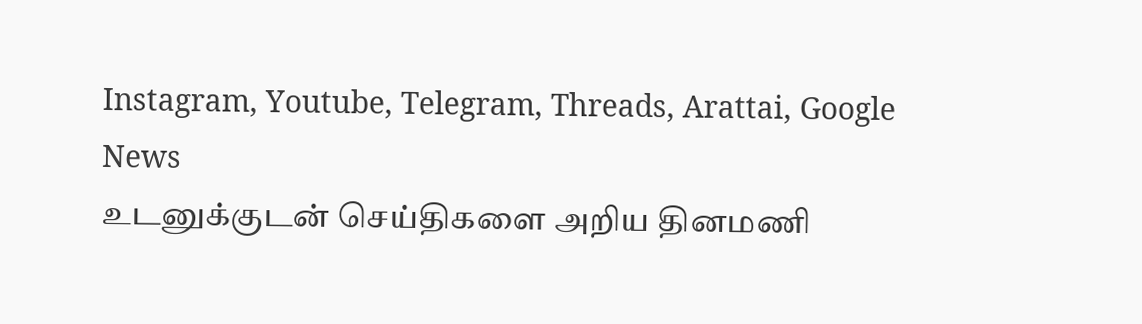Instagram, Youtube, Telegram, Threads, Arattai, Google News
உடனுக்குடன் செய்திகளை அறிய தினமணி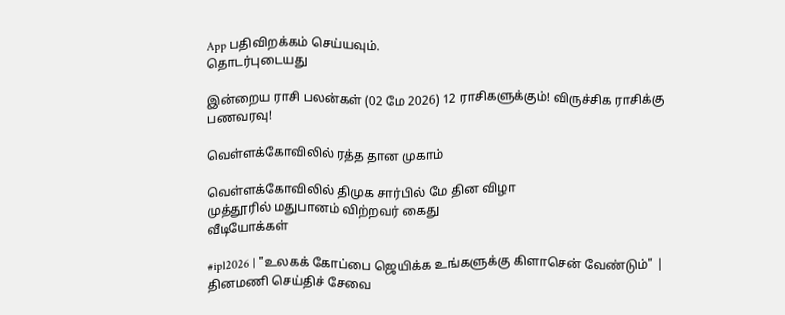App பதிவிறக்கம் செய்யவும்.
தொடர்புடையது

இன்றைய ராசி பலன்கள் (02 மே 2026) 12 ராசிகளுக்கும்! விருச்சிக ராசிக்கு பணவரவு!

வெள்ளக்கோவிலில் ரத்த தான முகாம்

வெள்ளக்கோவிலில் திமுக சார்பில் மே தின விழா
முத்தூரில் மதுபானம் விற்றவர் கைது
வீடியோக்கள்

#ipl2026 | "உலகக் கோப்பை ஜெயிக்க உங்களுக்கு கிளாசென் வேண்டும்" |
தினமணி செய்திச் சேவை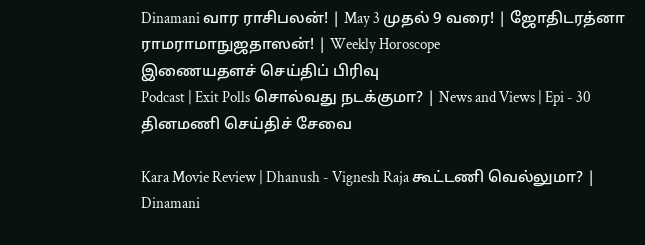Dinamani வார ராசிபலன்! | May 3 முதல் 9 வரை! | ஜோதிடரத்னா ராமராமாநுஜதாஸன்! | Weekly Horoscope
இணையதளச் செய்திப் பிரிவு
Podcast | Exit Polls சொல்வது நடக்குமா? | News and Views | Epi - 30
தினமணி செய்திச் சேவை

Kara Movie Review | Dhanush - Vignesh Raja கூட்டணி வெல்லுமா? | Dinamani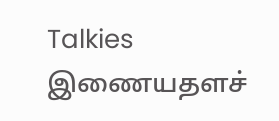Talkies
இணையதளச்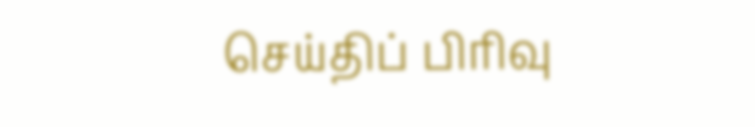செய்திப் பிரிவு